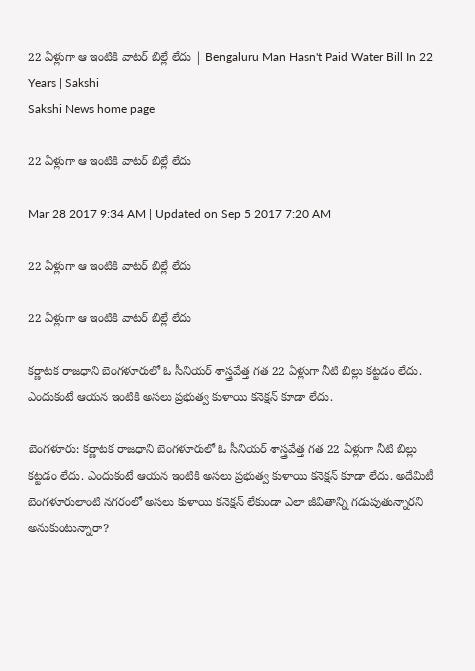22 ఏళ్లుగా ఆ ఇంటికి వాటర్‌ బిల్లే లేదు | Bengaluru Man Hasn't Paid Water Bill In 22 Years | Sakshi
Sakshi News home page

22 ఏళ్లుగా ఆ ఇంటికి వాటర్‌ బిల్లే లేదు

Mar 28 2017 9:34 AM | Updated on Sep 5 2017 7:20 AM

22 ఏళ్లుగా ఆ ఇంటికి వాటర్‌ బిల్లే లేదు

22 ఏళ్లుగా ఆ ఇంటికి వాటర్‌ బిల్లే లేదు

కర్ణాటక రాజధాని బెంగళూరులో ఓ సీనియర్‌ శాస్త్రవేత్త గత 22 ఏళ్లుగా నీటి బిల్లు కట్టడం లేదు. ఎందుకంటే ఆయన ఇంటికి అసలు ప్రభుత్వ కుళాయి కనెక్షన్‌ కూడా లేదు.

బెంగళూరు: కర్ణాటక రాజధాని బెంగళూరులో ఓ సీనియర్‌ శాస్త్రవేత్త గత 22 ఏళ్లుగా నీటి బిల్లు కట్టడం లేదు. ఎందుకంటే ఆయన ఇంటికి అసలు ప్రభుత్వ కుళాయి కనెక్షన్‌ కూడా లేదు. అదేమిటీ బెంగళూరులాంటి నగరంలో అసలు కుళాయి కనెక్షన్‌ లేకుండా ఎలా జీవితాన్ని గడుపుతున్నారని అనుకుంటున్నారా?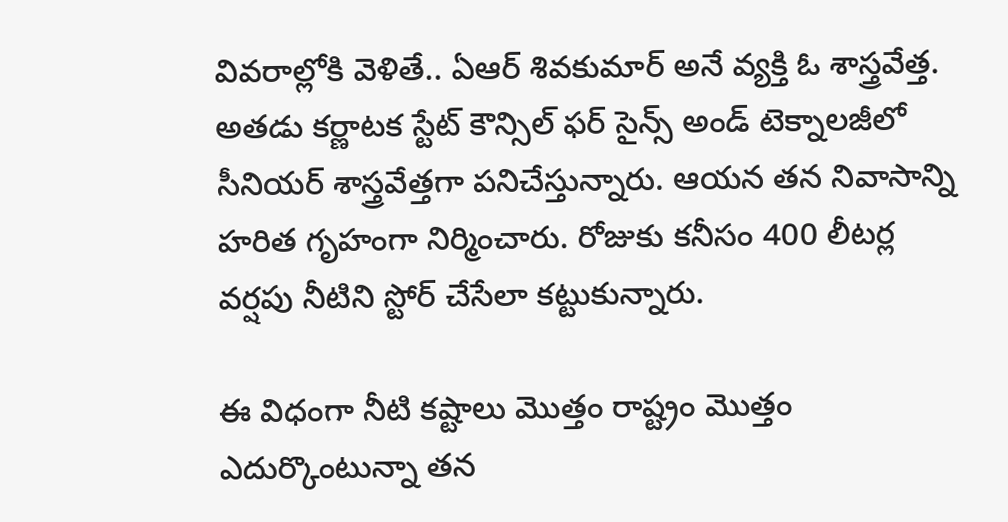వివరాల్లోకి వెళితే.. ఏఆర్‌ శివకుమార్‌ అనే వ్యక్తి ఓ శాస్త్రవేత్త. అతడు కర్ణాటక స్టేట్‌ కౌన్సిల్‌ ఫర్‌ సైన్స్‌ అండ్‌ టెక్నాలజీలో సీనియర్‌ శాస్త్రవేత్తగా పనిచేస్తున్నారు. ఆయన తన నివాసాన్ని హరిత గృహంగా నిర్మించారు. రోజుకు కనీసం 400 లీటర్ల వర్షపు నీటిని స్టోర్‌ చేసేలా కట్టుకున్నారు.

ఈ విధంగా నీటి కష్టాలు మొత్తం రాష్ట్రం మొత్తం ఎదుర్కొంటున్నా తన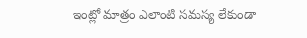ఇంట్లో మాత్రం ఎలాంటి సమస్య లేకుండా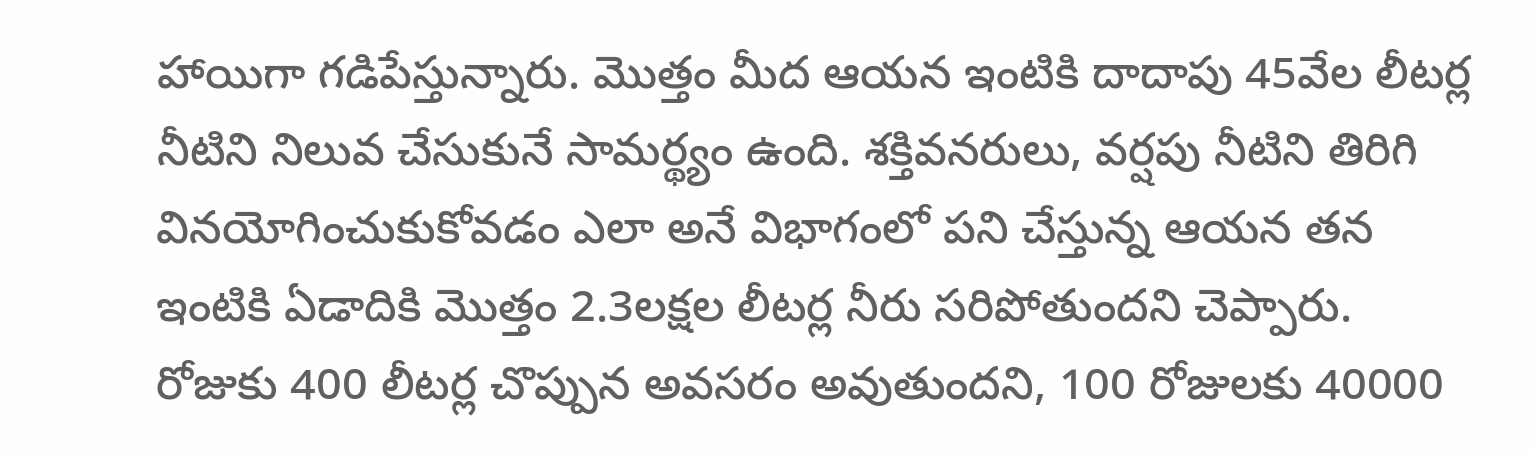హాయిగా గడిపేస్తున్నారు. మొత్తం మీద ఆయన ఇంటికి దాదాపు 45వేల లీటర్ల నీటిని నిలువ చేసుకునే సామర్థ్యం ఉంది. శక్తివనరులు, వర్షపు నీటిని తిరిగి వినయోగించుకుకోవడం ఎలా అనే విభాగంలో పని చేస్తున్న ఆయన తన ఇంటికి ఏడాదికి మొత్తం 2.3లక్షల లీటర్ల నీరు సరిపోతుందని చెప్పారు. రోజుకు 400 లీటర్ల చొప్పున అవసరం అవుతుందని, 100 రోజులకు 40000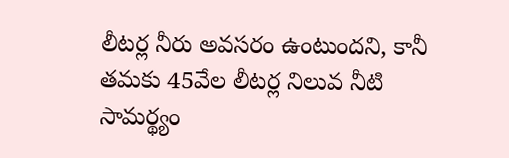లీటర్ల నీరు అవసరం ఉంటుందని, కానీ తమకు 45వేల లీటర్ల నిలువ నీటి సామర్థ్యం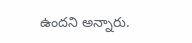ఉందని అన్నారు.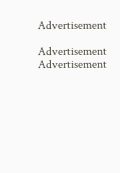Advertisement

Advertisement
Advertisement